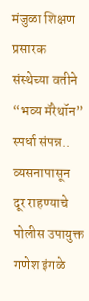मंजुळा शिक्षण प्रसारक संस्थेच्या वतीने “भव्य मॅरेथॉन” स्पर्धा संपन्न.. व्यसनापासून दूर राहण्याचे पोलीस उपायुक्त गणेश इंगळे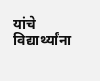यांचे विद्यार्थ्यांना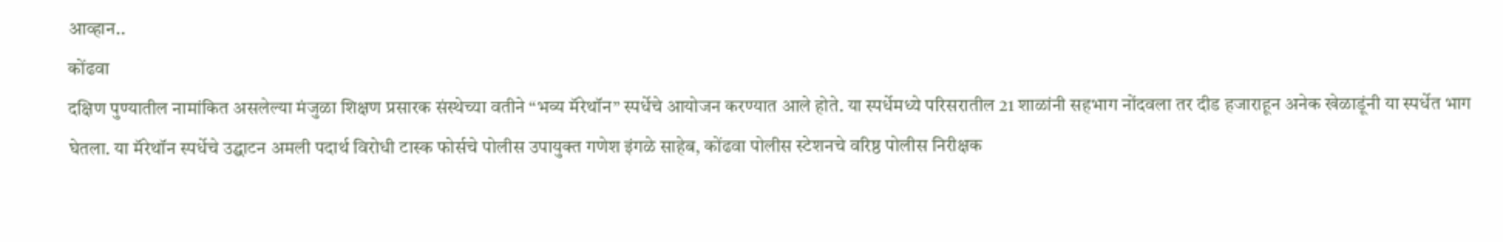आव्हान..
कोंढवा
दक्षिण पुण्यातील नामांकित असलेल्या मंजुळा शिक्षण प्रसारक संस्थेच्या वतीने “भव्य मॅरेथॉन” स्पर्धेचे आयोजन करण्यात आले होते. या स्पर्धेमध्ये परिसरातील 21 शाळांनी सहभाग नोंदवला तर दीड हजाराहून अनेक खेळाडूंनी या स्पर्धेत भाग घेतला. या मॅरेथॉन स्पर्धेचे उद्घाटन अमली पदार्थ विरोधी टास्क फोर्सचे पोलीस उपायुक्त गणेश इंगळे साहेब, कोंढवा पोलीस स्टेशनचे वरिष्ठ पोलीस निरीक्षक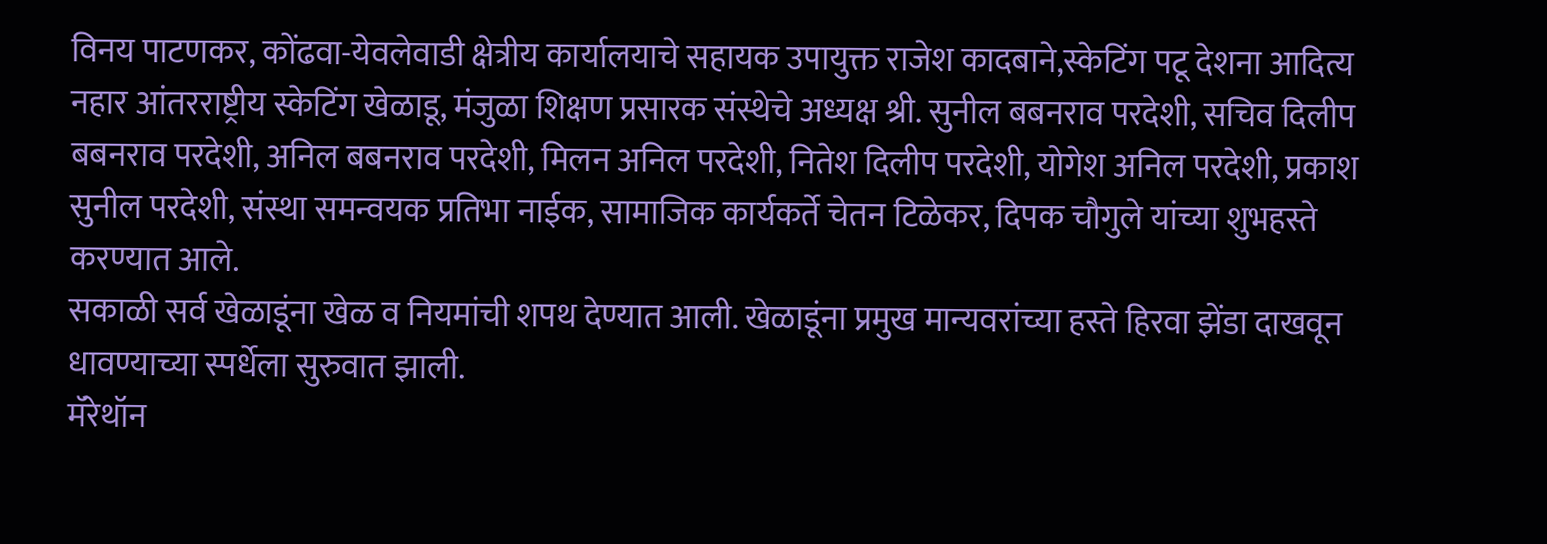विनय पाटणकर, कोंढवा-येवलेवाडी क्षेत्रीय कार्यालयाचे सहायक उपायुक्त राजेश कादबाने,स्केटिंग पटू देशना आदित्य नहार आंतरराष्ट्रीय स्केटिंग खेळाडू, मंजुळा शिक्षण प्रसारक संस्थेचे अध्यक्ष श्री. सुनील बबनराव परदेशी, सचिव दिलीप बबनराव परदेशी, अनिल बबनराव परदेशी, मिलन अनिल परदेशी, नितेश दिलीप परदेशी, योगेश अनिल परदेशी, प्रकाश सुनील परदेशी, संस्था समन्वयक प्रतिभा नाईक, सामाजिक कार्यकर्ते चेतन टिळेकर, दिपक चौगुले यांच्या शुभहस्ते करण्यात आले.
सकाळी सर्व खेळाडूंना खेळ व नियमांची शपथ देण्यात आली. खेळाडूंना प्रमुख मान्यवरांच्या हस्ते हिरवा झेंडा दाखवून धावण्याच्या स्पर्धेला सुरुवात झाली.
मॅरेथॉन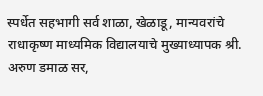स्पर्धेत सहभागी सर्व शाळा, खेळाडू, मान्यवरांचे राधाकृष्ण माध्यमिक विद्यालयाचे मुख्याध्यापक श्री. अरुण डमाळ सर,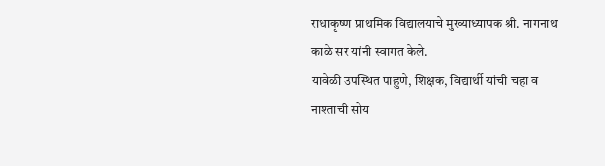राधाकृष्ण प्राथमिक विद्यालयाचे मुख्याध्यापक श्री. नागनाथ काळे सर यांनी स्वागत केले.
यावेळी उपस्थित पाहुणे, शिक्षक, विद्यार्थी यांची चहा व नाश्ताची सोय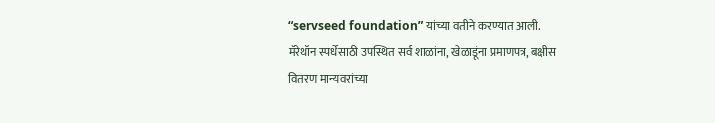“servseed foundation” यांच्या वतीने करण्यात आली.
मॅरेथॉन स्पर्धेसाठी उपस्थित सर्व शाळांना, खेळाडूंना प्रमाणपत्र, बक्षीस वितरण मान्यवरांच्या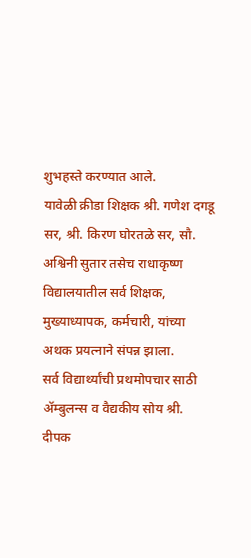शुभहस्ते करण्यात आले.
यावेळी क्रीडा शिक्षक श्री. गणेश दगडू सर, श्री. किरण घोरतळे सर, सौ. अश्विनी सुतार तसेच राधाकृष्ण विद्यालयातील सर्व शिक्षक, मुख्याध्यापक, कर्मचारी, यांच्या अथक प्रयत्नाने संपन्न झाला.
सर्व विद्यार्थ्यांची प्रथमोपचार साठी ॲम्बुलन्स व वैद्यकीय सोय श्री. दीपक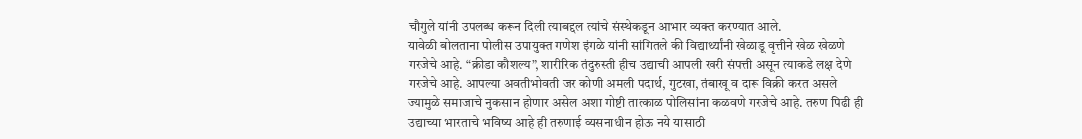चौगुले यांनी उपलब्ध करून दिली त्याबद्दल त्यांचे संस्थेकडून आभार व्यक्त करण्यात आले.
यावेळी बोलताना पोलीस उपायुक्त गणेश इंगळे यांनी सांगितले की विद्यार्थ्यांनी खेळाडू वृत्तीने खेळ खेळणे गरजेचे आहे. “क्रीडा कौशल्य”, शारीरिक तंदुरुस्ती हीच उद्याची आपली खरी संपत्ती असून त्याकडे लक्ष देणे गरजेचे आहे. आपल्या अवतीभोवती जर कोणी अमली पदार्थ, गुटखा, तंबाखू व दारू विक्री करत असले ज्यामुळे समाजाचे नुकसान होणार असेल अशा गोष्टी तात्काळ पोलिसांना कळवणे गरजेचे आहे. तरुण पिढी ही उद्याच्या भारताचे भविष्य आहे ही तरुणाई व्यसनाधीन होऊ नये यासाठी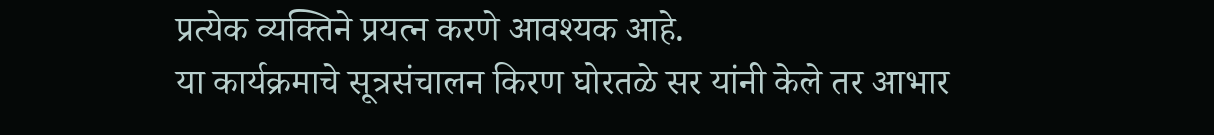प्रत्येक व्यक्तिने प्रयत्न करणे आवश्यक आहे.
या कार्यक्रमाचे सूत्रसंचालन किरण घोरतळे सर यांनी केले तर आभार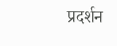प्रदर्शन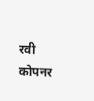रवी कोपनर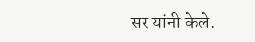सर यांनी केले.